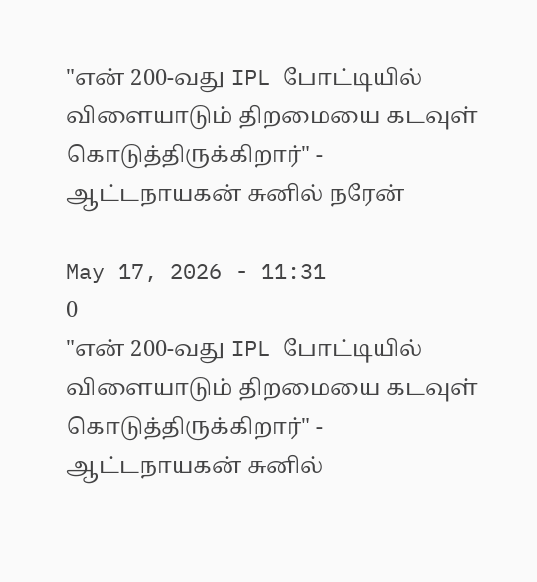"என் 200-வது IPL போட்டியில் விளையாடும் திறமையை கடவுள் கொடுத்திருக்கிறார்" - ஆட்டநாயகன் சுனில் நரேன்

May 17, 2026 - 11:31
0
"என் 200-வது IPL போட்டியில் விளையாடும் திறமையை கடவுள் கொடுத்திருக்கிறார்" - ஆட்டநாயகன் சுனில்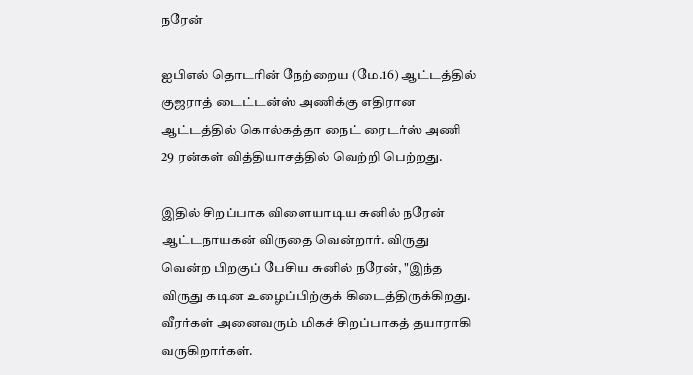நரேன்

ஐபிஎல் தொடரின் நேற்றைய (மே.16) ஆட்டத்தில் குஜராத் டைட்டன்ஸ் அணிக்கு எதிரான ஆட்டத்தில் கொல்கத்தா நைட் ரைடர்ஸ் அணி 29 ரன்கள் வித்தியாசத்தில் வெற்றி பெற்றது.

இதில் சிறப்பாக விளையாடிய சுனில் நரேன் ஆட்டநாயகன் விருதை வென்றார். விருது வென்ற பிறகுப் பேசிய சுனில் நரேன், "இந்த விருது கடின உழைப்பிற்குக் கிடைத்திருக்கிறது. வீரர்கள் அனைவரும் மிகச் சிறப்பாகத் தயாராகி வருகிறார்கள்.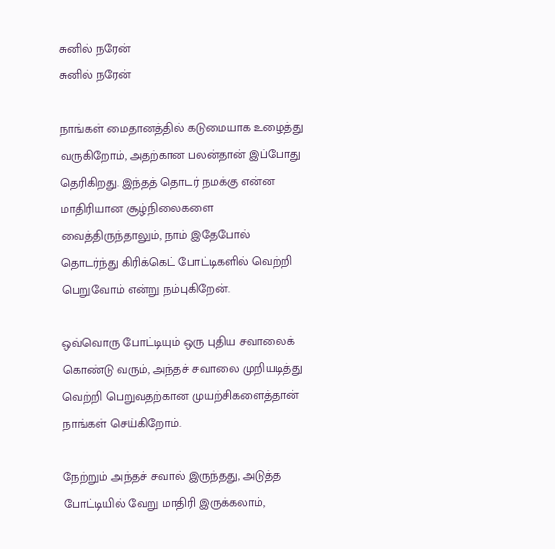சுனில் நரேன்
சுனில் நரேன்

நாங்கள் மைதானத்தில் கடுமையாக உழைத்து வருகிறோம், அதற்கான பலன்தான் இப்போது தெரிகிறது. இந்தத் தொடர் நமக்கு என்ன மாதிரியான சூழ்நிலைகளை வைத்திருந்தாலும், நாம் இதேபோல் தொடர்ந்து கிரிக்கெட் போட்டிகளில் வெற்றி பெறுவோம் என்று நம்புகிறேன்.

ஒவ்வொரு போட்டியும் ஒரு புதிய சவாலைக் கொண்டு வரும், அந்தச் சவாலை முறியடித்து வெற்றி பெறுவதற்கான முயற்சிகளைத்தான் நாங்கள் செய்கிறோம்.

நேற்றும் அந்தச் சவால் இருந்தது, அடுத்த போட்டியில் வேறு மாதிரி இருக்கலாம்,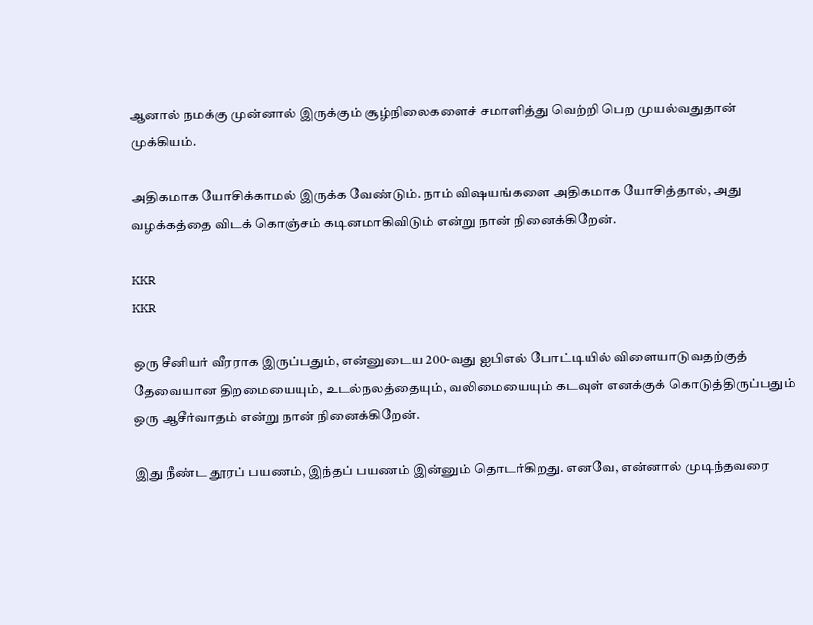ஆனால் நமக்கு முன்னால் இருக்கும் சூழ்நிலைகளைச் சமாளித்து வெற்றி பெற முயல்வதுதான் முக்கியம்.

அதிகமாக யோசிக்காமல் இருக்க வேண்டும். நாம் விஷயங்களை அதிகமாக யோசித்தால், அது வழக்கத்தை விடக் கொஞ்சம் கடினமாகிவிடும் என்று நான் நினைக்கிறேன்.

KKR
KKR

ஒரு சீனியர் வீரராக இருப்பதும், என்னுடைய 200-வது ஐபிஎல் போட்டியில் விளையாடுவதற்குத் தேவையான திறமையையும், உடல்நலத்தையும், வலிமையையும் கடவுள் எனக்குக் கொடுத்திருப்பதும் ஒரு ஆசீர்வாதம் என்று நான் நினைக்கிறேன்.

இது நீண்ட தூரப் பயணம், இந்தப் பயணம் இன்னும் தொடர்கிறது. எனவே, என்னால் முடிந்தவரை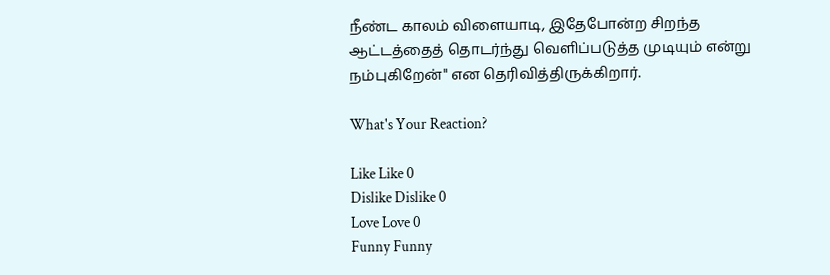நீண்ட காலம் விளையாடி, இதேபோன்ற சிறந்த ஆட்டத்தைத் தொடர்ந்து வெளிப்படுத்த முடியும் என்று நம்புகிறேன்" என தெரிவித்திருக்கிறார்.

What's Your Reaction?

Like Like 0
Dislike Dislike 0
Love Love 0
Funny Funny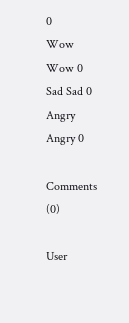0
Wow Wow 0
Sad Sad 0
Angry Angry 0

Comments (0)

User